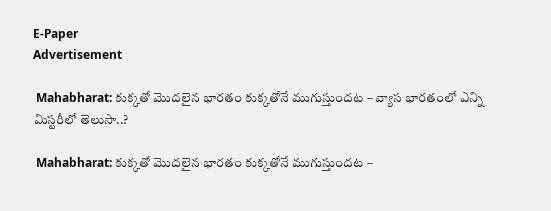E-Paper
Advertisement

 Mahabharat: కుక్కతో మొదలైన భారతం కుక్కతోనే ముగుస్తుందట – వ్యాస భారతంలో ఎన్ని మిస్టరీలో తెలుసా..?

 Mahabharat: కుక్కతో మొదలైన భారతం కుక్కతోనే ముగుస్తుందట –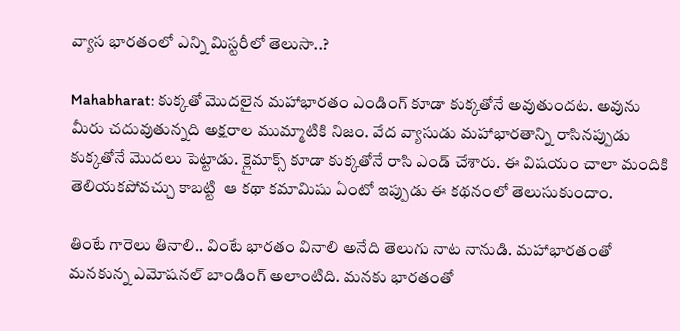వ్యాస భారతంలో ఎన్ని మిస్టరీలో తెలుసా..?

Mahabharat: కుక్కతో మొదలైన మహాభారతం ఎండింగ్‌ కూడా కుక్కతోనే అవుతుందట. అవును మీరు చదువుతున్నది అక్షరాల ముమ్మాటికి నిజం. వేద వ్యాసుడు మహాభారతాన్ని రాసినప్పుడు కుక్కతోనే మొదలు పెట్టాడు. క్లైమాక్స్‌ కూడా కుక్కతోనే రాసి ఎండ్‌ చేశారు. ఈ విషయం చాలా మందికి తెలియకపోవచ్చు కాబట్టి  ఆ కథా కమామిషు ఏంటో ఇప్పుడు ఈ కథనంలో తెలుసుకుందాం.

తింటే గారెలు తినాలి.. వింటే భారతం వినాలి అనేది తెలుగు నాట నానుడి. మహాభారతంతో మనకున్న ఎమోషనల్‌ బాండింగ్‌ అలాంటిది. మనకు భారతంతో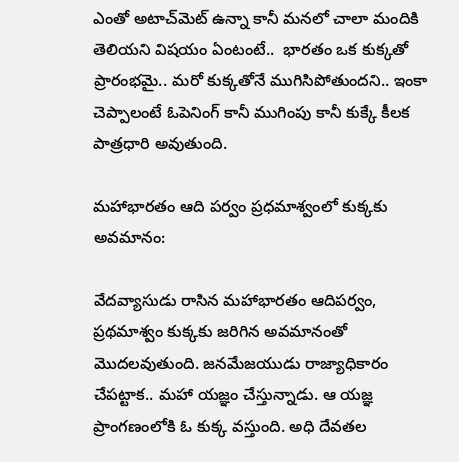ఎంతో అటాచ్‌మెట్‌ ఉన్నా కానీ మనలో చాలా మందికి తెలియని విషయం ఏంటంటే..  భారతం ఒక కుక్కతో ప్రారంభమై.. మరో కుక్కతోనే ముగిసిపోతుందని.. ఇంకా చెప్పాలంటే ఓపెనింగ్‌ కానీ ముగింపు కానీ కుక్కే కీలక పాత్రధారి అవుతుంది.

మహాభారతం ఆది పర్వం ప్రధమాశ్వంలో కుక్కకు అవమానం:

వేదవ్యాసుడు రాసిన మహాభారతం ఆదిపర్వం, ప్రథమాశ్వం కుక్కకు జరిగిన అవమానంతో మొదలవుతుంది. జనమేజయుడు రాజ్యాధికారం చేపట్టాక.. మహా యజ్ఞం చేస్తున్నాడు. ఆ యజ్ఞ ప్రాంగణంలోకి ఓ కుక్క వస్తుంది. అధి దేవతల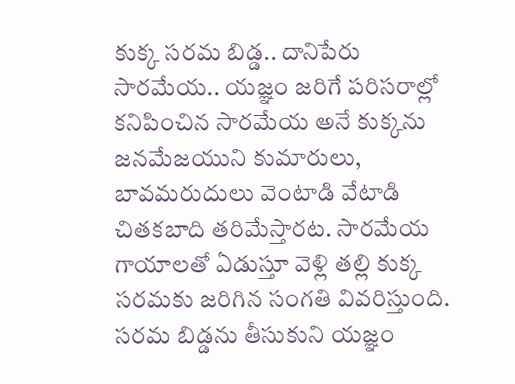కుక్క సరమ బిడ్డ.. దానిపేరు సారమేయ.. యజ్ఞం జరిగే పరిసరాల్లో కనిపించిన సారమేయ అనే కుక్కను జనమేజయుని కుమారులు, బావమరుదులు వెంటాడి వేటాడి చితకబాది తరిమేస్తారట. సారమేయ గాయాలతో ఏడుస్తూ వెళ్లి తల్లి కుక్క సరమకు జరిగిన సంగతి వివరిస్తుంది. సరమ బిడ్డను తీసుకుని యజ్ఞం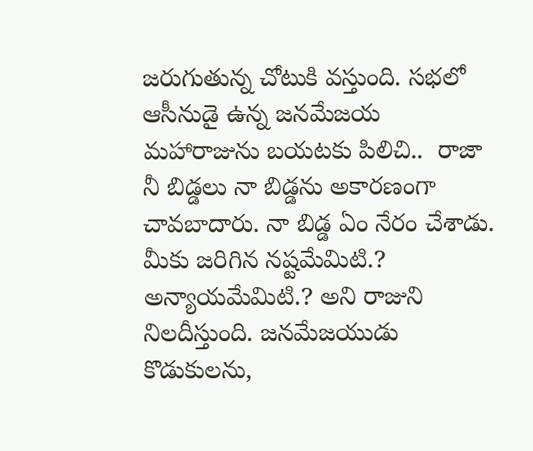జరుగుతున్న చోటుకి వస్తుంది. సభలో ఆసీనుడై ఉన్న జనమేజయ మహారాజును బయటకు పిలిచి..  రాజా నీ బిడ్డలు నా బిడ్డను అకారణంగా చావబాదారు. నా బిడ్డ ఏం నేరం చేశాడు. మీకు జరిగిన నష్టమేమిటి.? అన్యాయమేమిటి.? అని రాజుని నిలదీస్తుంది. జనమేజయుడు కొడుకులను,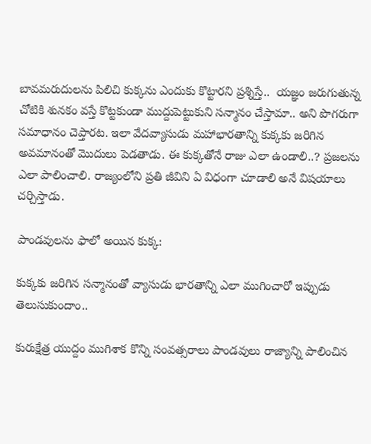బావమరుదులను పిలిచి కుక్కను ఎందుకు కొట్టారని ప్రశ్నిస్తే..  యజ్ఞం జరుగుతున్న చోటికి శునకం వస్తే కొట్టకుండా ముద్దుపెట్టుకుని సన్మానం చేస్తామా.. అని పొగరుగా సమాధానం చెప్తారట. ఇలా వేదవ్యాసుడు మహాభారతాన్ని కుక్కకు జరిగిన అవమానంతో మొదులు పెడతాడు. ఈ కుక్కతోనే రాజు ఎలా ఉండాలి..? ప్రజలను ఎలా పాలించాలి. రాజ్యంలోని ప్రతి జీవిని ఏ విధంగా చూడాలి అనే విషయాలు చర్చిస్తాడు.

పాండవులను ఫాలో అయిన కుక్క:

కుక్కకు జరిగిన సన్మానంతో వ్యాసుడు భారతాన్ని ఎలా ముగించారో ఇప్పుడు తెలుసుకుందాం..

కురుక్షేత్ర యుద్దం ముగిశాక కొన్ని సంవత్సరాలు పాండవులు రాజ్యాన్ని పాలించిన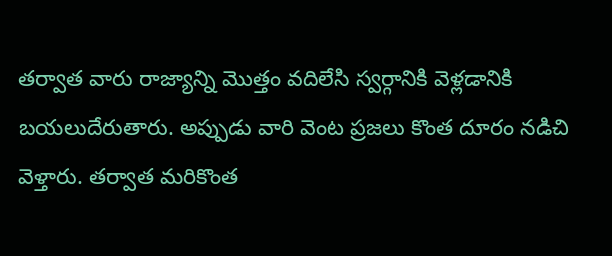తర్వాత వారు రాజ్యాన్ని మొత్తం వదిలేసి స్వర్గానికి వెళ్లడానికి బయలుదేరుతారు. అప్పుడు వారి వెంట ప్రజలు కొంత దూరం నడిచి వెళ్తారు. తర్వాత మరికొంత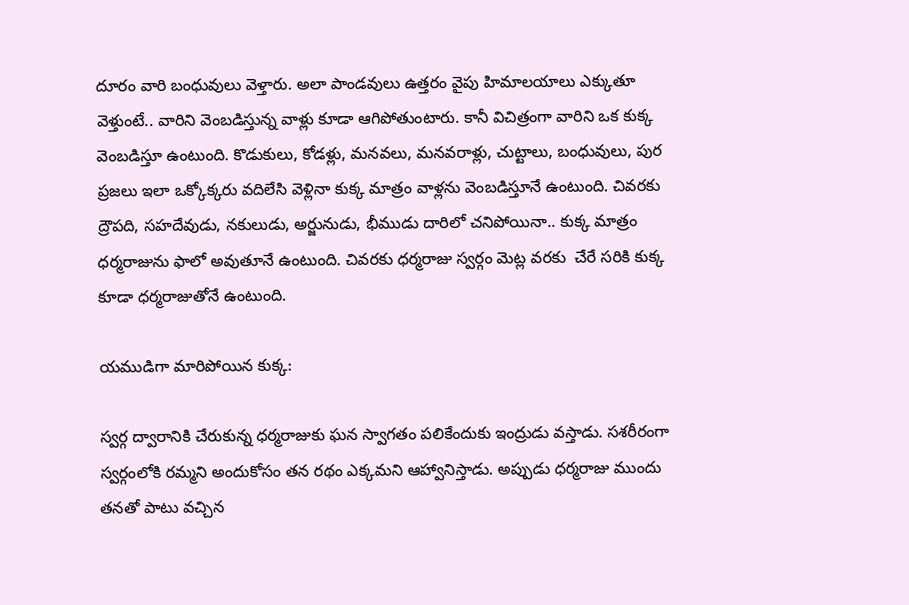దూరం వారి బంధువులు వెళ్తారు. అలా పాండవులు ఉత్తరం వైపు హిమాలయాలు ఎక్కుతూ వెళ్తుంటే.. వారిని వెంబడిస్తున్న వాళ్లు కూడా ఆగిపోతుంటారు. కానీ విచిత్రంగా వారిని ఒక కుక్క వెంబడిస్తూ ఉంటుంది. కొడుకులు, కోడళ్లు, మనవలు, మనవరాళ్లు, చుట్టాలు, బంధువులు, పుర ప్రజలు ఇలా ఒక్కోక్కరు వదిలేసి వెళ్లినా కుక్క మాత్రం వాళ్లను వెంబడిస్తూనే ఉంటుంది. చివరకు ద్రౌపది, సహదేవుడు, నకులుడు, అర్జునుడు, భీముడు దారిలో చనిపోయినా.. కుక్క మాత్రం ధర్మరాజును ఫాలో అవుతూనే ఉంటుంది. చివరకు ధర్మరాజు స్వర్గం మెట్ల వరకు  చేరే సరికి కుక్క కూడా ధర్మరాజుతోనే ఉంటుంది.

యముడిగా మారిపోయిన కుక్క:

స్వర్గ ద్వారానికి చేరుకున్న ధర్మరాజుకు ఘన స్వాగతం పలికేందుకు ఇంద్రుడు వస్తాడు. సశరీరంగా స్వర్గంలోకి రమ్మని అందుకోసం తన రథం ఎక్కమని ఆహ్వానిస్తాడు. అప్పుడు ధర్మరాజు ముందు తనతో పాటు వచ్చిన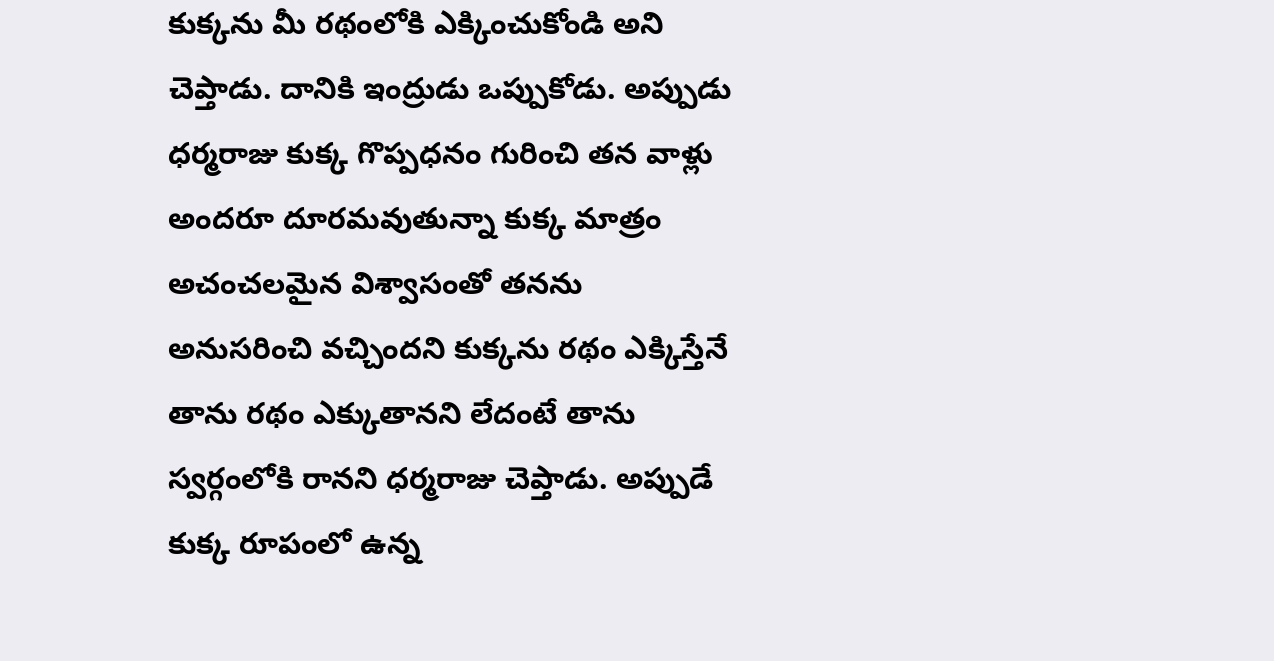కుక్కను మీ రథంలోకి ఎక్కించుకోండి అని చెప్తాడు. దానికి ఇంద్రుడు ఒప్పుకోడు. అప్పుడు ధర్మరాజు కుక్క గొప్పధనం గురించి తన వాళ్లు అందరూ దూరమవుతున్నా కుక్క మాత్రం అచంచలమైన విశ్వాసంతో తనను అనుసరించి వచ్చిందని కుక్కను రథం ఎక్కిస్తేనే తాను రథం ఎక్కుతానని లేదంటే తాను స్వర్గంలోకి రానని ధర్మరాజు చెప్తాడు. అప్పుడే కుక్క రూపంలో ఉన్న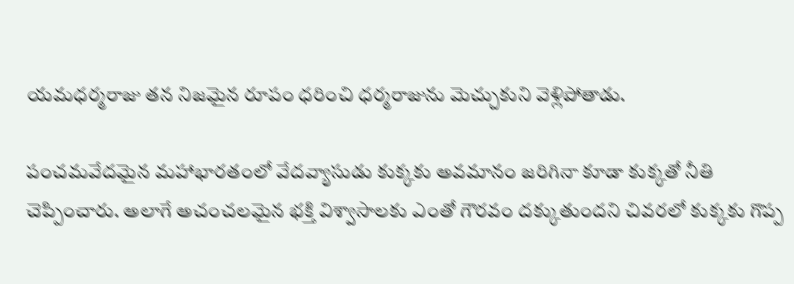యమధర్మరాజు తన నిజమైన రూపం ధరించి ధర్మరాజును మెచ్చుకుని వెళ్లిపోతాడు.

పంచమవేదమైన మహాభారతంలో వేదవ్యాసుడు కుక్కకు అవమానం జరిగినా కూడా కుక్కతో నీతి చెప్పించారు. అలాగే అచంచలమైన భక్తి విశ్వాసాలకు ఎంతో గౌరవం దక్కుతుందని చివరలో కుక్కకు గొప్ప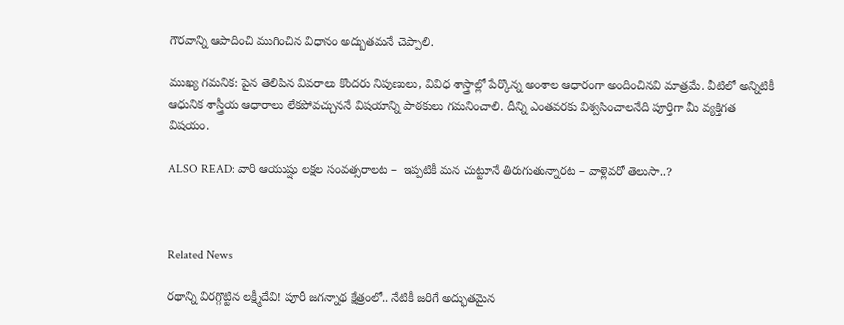గౌరవాన్ని ఆపాదించి ముగించిన విధానం అద్బుతమనే చెప్పాలి.

ముఖ్య గమనిక: పైన తెలిపిన వివరాలు కొందరు నిపుణులు, వివిధ శాస్త్రాల్లో పేర్కొన్న అంశాల ఆధారంగా అందించినవి మాత్రమే. వీటిలో అన్నిటికీ ఆధునిక శాస్త్రీయ ఆధారాలు లేకపోవచ్చుననే విషయాన్ని పాఠకులు గమనించాలి. దీన్ని ఎంతవరకు విశ్వసించాలనేది పూర్తిగా మీ వ్యక్తిగత విషయం.

ALSO READ: వారి ఆయుష్షు లక్షల సంవత్సరాలట –  ఇప్పటికీ మన చుట్టూనే తిరుగుతున్నారట – వాళ్లెవరో తెలుసా..?



Related News

రథాన్ని విరగ్గొట్టిన లక్ష్మీదేవి! పూరీ జగన్నాథ క్షేత్రంలో.. నేటికీ జరిగే అద్భుతమైన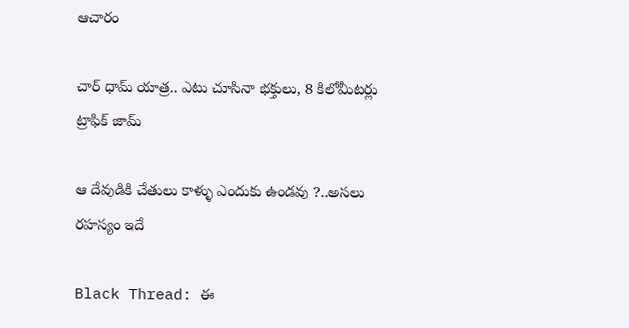ఆచారం

చార్ ధామ్ యాత్ర.. ఎటు చూసినా భక్తులు, 8 కిలోమీటర్లు ట్రాఫిక్ జామ్

ఆ దేవుడికి చేతులు కాళ్ళు ఎందుకు ఉండవు ?..అసలు రహస్యం ఇదే

Black Thread: ఈ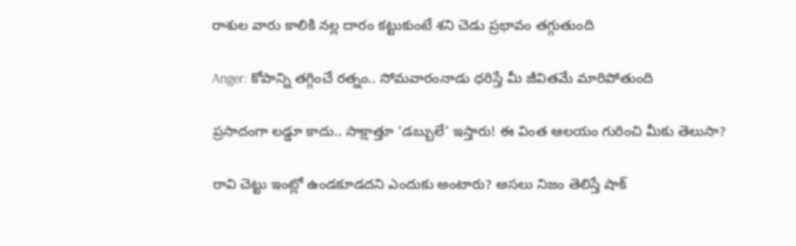రాశుల వారు కాలికి నల్ల దారం కట్టుకుంటే శని చెడు ప్రభావం తగ్గుతుంది

Anger: కోపాన్ని తగ్గించే రత్నం.. సోమవారంనాడు ధరిస్తే మీ జీవితమే మారిపోతుంది

ప్రసాదంగా లడ్డూ కాదు.. సాక్షాత్తూ ‘డబ్బులే’ ఇస్తారు! ఈ వింత ఆలయం గురించి మీకు తెలుసా?

రావి చెట్టు ఇంట్లో ఉండకూడదని ఎందుకు అంటారు? అసలు నిజం తెలిస్తే షాక్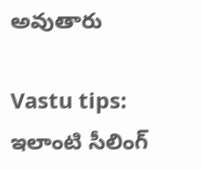అవుతారు

Vastu tips: ఇలాంటి సీలింగ్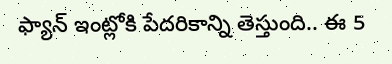ఫ్యాన్ ఇంట్లోకి పేదరికాన్ని తెస్తుంది.. ఈ 5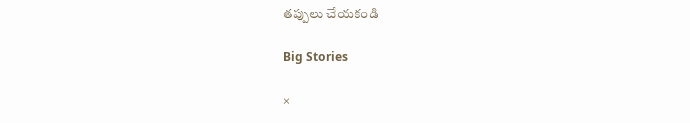తప్పులు చేయకండి

Big Stories

×